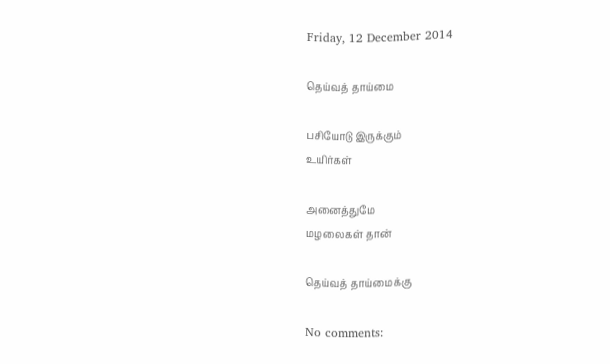Friday, 12 December 2014

தெய்வத் தாய்மை

பசியோடு இருக்கும்
உயிர்கள்

அனைத்துமே
மழலைகள் தான்

தெய்வத் தாய்மைக்கு

No comments: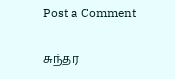Post a Comment

சுந்தர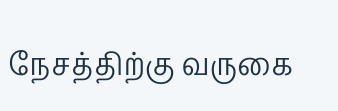நேசத்திற்கு வருகை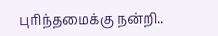புரிந்தமைக்கு நன்றி..